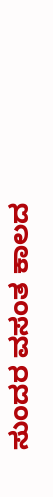ಸುಂದರ ವಸಂತ ಕಾಲದ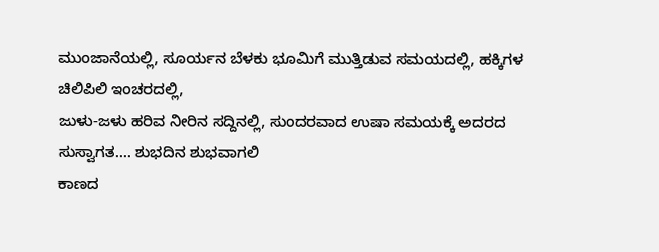ಮುಂಜಾನೆಯಲ್ಲಿ, ಸೂರ್ಯನ ಬೆಳಕು ಭೂಮಿಗೆ ಮುತ್ತಿಡುವ ಸಮಯದಲ್ಲಿ, ಹಕ್ಕಿಗಳ ಚಿಲಿಪಿಲಿ ಇಂಚರದಲ್ಲಿ,
ಜುಳು-ಜಳು ಹರಿವ ನೀರಿನ ಸದ್ದಿನಲ್ಲಿ, ಸುಂದರವಾದ ಉಷಾ ಸಮಯಕ್ಕೆ ಅದರದ ಸುಸ್ವಾಗತ.... ಶುಭದಿನ ಶುಭವಾಗಲಿ
ಕಾಣದ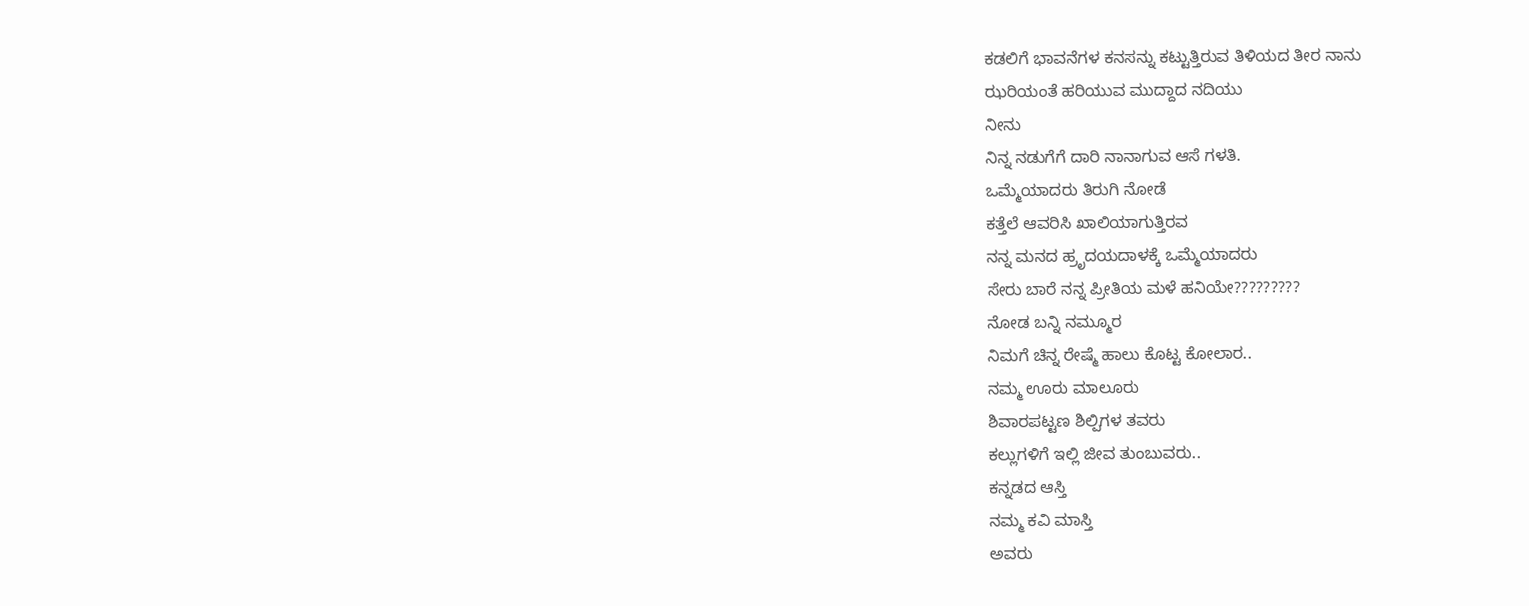ಕಡಲಿಗೆ ಭಾವನೆಗಳ ಕನಸನ್ನು ಕಟ್ಟುತ್ತಿರುವ ತಿಳಿಯದ ತೀರ ನಾನು
ಝರಿಯಂತೆ ಹರಿಯುವ ಮುದ್ದಾದ ನದಿಯು
ನೀನು
ನಿನ್ನ ನಡುಗೆಗೆ ದಾರಿ ನಾನಾಗುವ ಆಸೆ ಗಳತಿ.
ಒಮ್ಮೆಯಾದರು ತಿರುಗಿ ನೋಡೆ
ಕತ್ತೆಲೆ ಆವರಿಸಿ ಖಾಲಿಯಾಗುತ್ತಿರವ
ನನ್ನ ಮನದ ಹ್ರೃದಯದಾಳಕ್ಕೆ ಒಮ್ಮೆಯಾದರು
ಸೇರು ಬಾರೆ ನನ್ನ ಪ್ರೀತಿಯ ಮಳೆ ಹನಿಯೇ?????????
ನೋಡ ಬನ್ನಿ ನಮ್ಮೂರ
ನಿಮಗೆ ಚಿನ್ನ ರೇಷ್ಮೆ ಹಾಲು ಕೊಟ್ಟ ಕೋಲಾರ..
ನಮ್ಮ ಊರು ಮಾಲೂರು
ಶಿವಾರಪಟ್ಟಣ ಶಿಲ್ಪಿಗಳ ತವರು
ಕಲ್ಲುಗಳಿಗೆ ಇಲ್ಲಿ ಜೀವ ತುಂಬುವರು..
ಕನ್ನಡದ ಆಸ್ತಿ
ನಮ್ಮ ಕವಿ ಮಾಸ್ತಿ
ಅವರು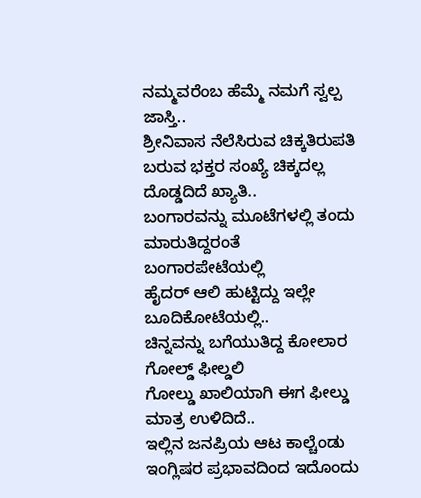ನಮ್ಮವರೆಂಬ ಹೆಮ್ಮೆ ನಮಗೆ ಸ್ವಲ್ಪ ಜಾಸ್ತಿ..
ಶ್ರೀನಿವಾಸ ನೆಲೆಸಿರುವ ಚಿಕ್ಕತಿರುಪತಿ
ಬರುವ ಭಕ್ತರ ಸಂಖ್ಯೆ ಚಿಕ್ಕದಲ್ಲ ದೊಡ್ಡದಿದೆ ಖ್ಯಾತಿ..
ಬಂಗಾರವನ್ನು ಮೂಟೆಗಳಲ್ಲಿ ತಂದು ಮಾರುತಿದ್ದರಂತೆ ಬಂಗಾರಪೇಟೆಯಲ್ಲಿ
ಹೈದರ್ ಆಲಿ ಹುಟ್ಟಿದ್ದು ಇಲ್ಲೇ ಬೂದಿಕೋಟೆಯಲ್ಲಿ..
ಚಿನ್ನವನ್ನು ಬಗೆಯುತಿದ್ದ ಕೋಲಾರ ಗೋಲ್ಡ್ ಫೀಲ್ಡಲಿ
ಗೋಲ್ಡು ಖಾಲಿಯಾಗಿ ಈಗ ಫೀಲ್ಡು ಮಾತ್ರ ಉಳಿದಿದೆ..
ಇಲ್ಲಿನ ಜನಪ್ರಿಯ ಆಟ ಕಾಲ್ಚೆಂಡು
ಇಂಗ್ಲಿಷರ ಪ್ರಭಾವದಿಂದ ಇದೊಂದು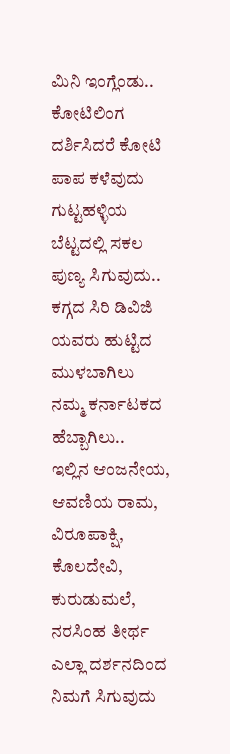ಮಿನಿ ಇಂಗ್ಲೆಂಡು..
ಕೋಟಿಲಿಂಗ ದರ್ಶಿಸಿದರೆ ಕೋಟಿ ಪಾಪ ಕಳೆವುದು
ಗುಟ್ಟಹಳ್ಳಿಯ ಬೆಟ್ಟದಲ್ಲಿ ಸಕಲ ಪುಣ್ಯ ಸಿಗುವುದು..
ಕಗ್ಗದ ಸಿರಿ ಡಿವಿಜಿ ಯವರು ಹುಟ್ಟಿದ ಮುಳಬಾಗಿಲು
ನಮ್ಮ ಕರ್ನಾಟಕದ ಹೆಬ್ಬಾಗಿಲು..
ಇಲ್ಲಿನ ಆಂಜನೇಯ, ಆವಣಿಯ ರಾಮ, ವಿರೂಪಾಕ್ಷಿ, ಕೊಲದೇವಿ, ಕುರುಡುಮಲೆ, ನರಸಿಂಹ ತೀರ್ಥ
ಎಲ್ಲಾ ದರ್ಶನದಿಂದ ನಿಮಗೆ ಸಿಗುವುದು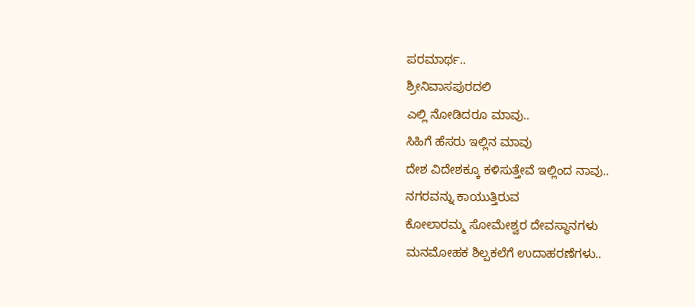ಪರಮಾರ್ಥ..
ಶ್ರೀನಿವಾಸಪುರದಲಿ
ಎಲ್ಲಿ ನೋಡಿದರೂ ಮಾವು..
ಸಿಹಿಗೆ ಹೆಸರು ಇಲ್ಲಿನ ಮಾವು
ದೇಶ ವಿದೇಶಕ್ಕೂ ಕಳಿಸುತ್ತೇವೆ ಇಲ್ಲಿಂದ ನಾವು..
ನಗರವನ್ನು ಕಾಯುತ್ತಿರುವ
ಕೋಲಾರಮ್ಮ ಸೋಮೇಶ್ವರ ದೇವಸ್ಥಾನಗಳು
ಮನಮೋಹಕ ಶಿಲ್ಪಕಲೆಗೆ ಉದಾಹರಣೆಗಳು..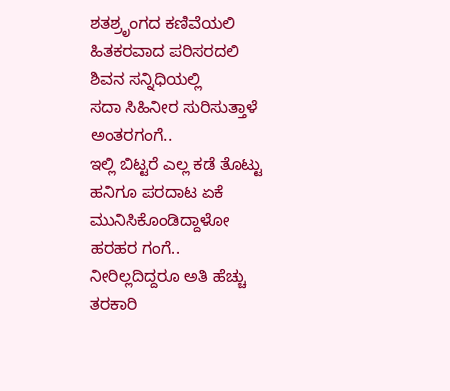ಶತಶ್ರೃಂಗದ ಕಣಿವೆಯಲಿ
ಹಿತಕರವಾದ ಪರಿಸರದಲಿ
ಶಿವನ ಸನ್ನಿಧಿಯಲ್ಲಿ
ಸದಾ ಸಿಹಿನೀರ ಸುರಿಸುತ್ತಾಳೆ ಅಂತರಗಂಗೆ..
ಇಲ್ಲಿ ಬಿಟ್ಟರೆ ಎಲ್ಲ ಕಡೆ ತೊಟ್ಟು ಹನಿಗೂ ಪರದಾಟ ಏಕೆ ಮುನಿಸಿಕೊಂಡಿದ್ದಾಳೋ ಹರಹರ ಗಂಗೆ..
ನೀರಿಲ್ಲದಿದ್ದರೂ ಅತಿ ಹೆಚ್ಚು ತರಕಾರಿ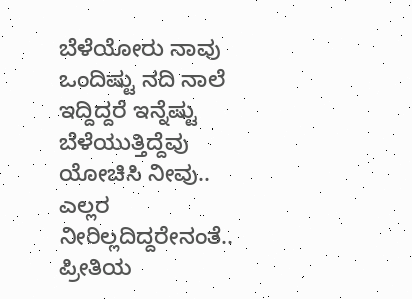ಬೆಳೆಯೋರು ನಾವು
ಒಂದಿಷ್ಟು ನದಿ ನಾಲೆ ಇದ್ದಿದ್ದರೆ ಇನ್ನೆಷ್ಟು ಬೆಳೆಯುತ್ತಿದ್ದೆವು
ಯೋಚಿಸಿ ನೀವು..
ಎಲ್ಲರ ನೀರಿಲ್ಲದಿದ್ದರೇನಂತೆ..
ಪ್ರೀತಿಯ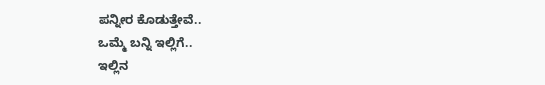ಪನ್ನೀರ ಕೊಡುತ್ತೇವೆ..
ಒಮ್ಮೆ ಬನ್ನಿ ಇಲ್ಲಿಗೆ..
ಇಲ್ಲಿನ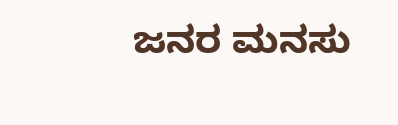ಜನರ ಮನಸು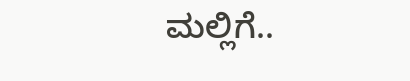ಮಲ್ಲಿಗೆ..